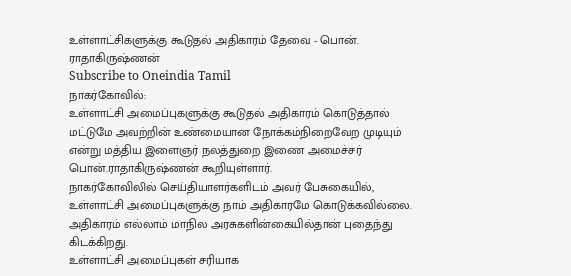உள்ளாட்சிகளுக்கு கூடுதல் அதிகாரம் தேவை - பொன். ராதாகிருஷ்ணன்
Subscribe to Oneindia Tamil
நாகர்கோவில்:
உள்ளாட்சி அமைப்புகளுக்கு கூடுதல் அதிகாரம் கொடுத்தால் மட்டுமே அவற்றின் உண்மையான நோக்கம்நிறைவேற முடியும் என்று மத்திய இளைஞர் நலத்துறை இணை அமைச்சர் பொன்.ராதாகிருஷ்ணன் கூறியுள்ளார்.
நாகர்கோவிலில் செய்தியாளர்களிடம் அவர் பேசுகையில்,
உள்ளாட்சி அமைப்புகளுக்கு நாம் அதிகாரமே கொடுக்கவில்லை. அதிகாரம் எல்லாம் மாநில அரசுகளின்கையில்தான் புதைந்து கிடக்கிறது.
உள்ளாட்சி அமைப்புகள் சரியாக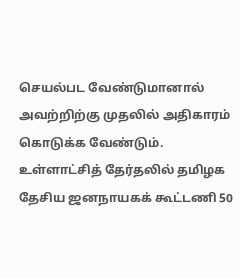செயல்பட வேண்டுமானால் அவற்றிற்கு முதலில் அதிகாரம் கொடுக்க வேண்டும்.
உள்ளாட்சித் தேர்தலில் தமிழக தேசிய ஜனநாயகக் கூட்டணி 50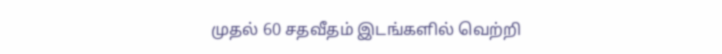முதல் 60 சதவீதம் இடங்களில் வெற்றி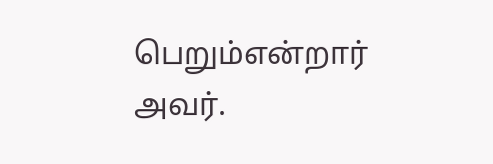பெறும்என்றார் அவர்.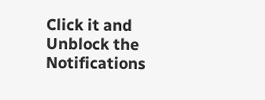Click it and Unblock the Notifications